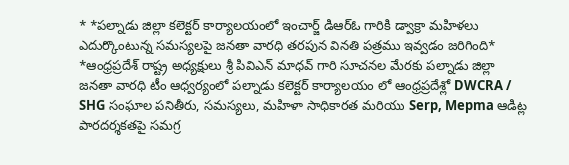* *పల్నాడు జిల్లా కలెక్టర్ కార్యాలయంలో ఇంచార్జ్ డిఆర్ఓ గారికి డ్వాక్రా మహిళలు ఎదుర్కొంటున్న సమస్యలపై జనతా వారధి తరపున వినతి పత్రము ఇవ్వడం జరిగింది*
*ఆంధ్రప్రదేశ్ రాష్ట్ర అధ్యక్షులు శ్రీ పివిఎన్ మాధవ్ గారి సూచనల మేరకు పల్నాడు జిల్లా జనతా వారధి టీం ఆధ్వర్యంలో పల్నాడు కలెక్టర్ కార్యాలయం లో ఆంధ్రప్రదేశ్లో DWCRA / SHG సంఘాల పనితీరు, సమస్యలు, మహిళా సాధికారత మరియు Serp, Mepma ఆడిట్ల పారదర్శకతపై సమగ్ర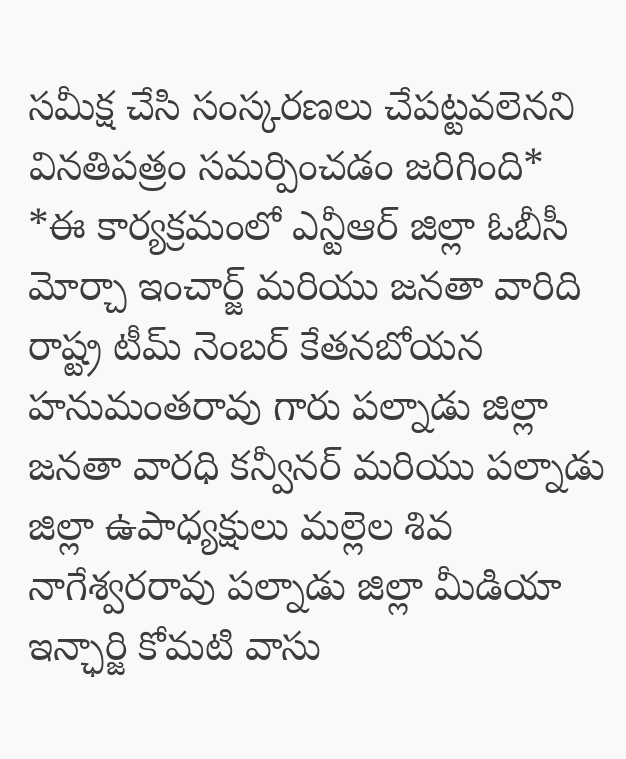సమీక్ష చేసి సంస్కరణలు చేపట్టవలెనని వినతిపత్రం సమర్పించడం జరిగింది*
*ఈ కార్యక్రమంలో ఎన్టీఆర్ జిల్లా ఓబీసీ మోర్చా ఇంచార్జ్ మరియు జనతా వారిది రాష్ట్ర టీమ్ నెంబర్ కేతనబోయన హనుమంతరావు గారు పల్నాడు జిల్లా జనతా వారధి కన్వీనర్ మరియు పల్నాడు జిల్లా ఉపాధ్యక్షులు మల్లెల శివ నాగేశ్వరరావు పల్నాడు జిల్లా మీడియా ఇన్ఛార్జి కోమటి వాసు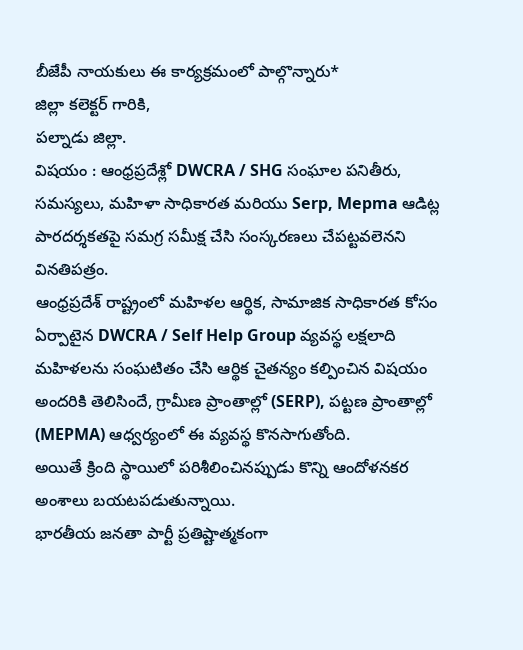బీజేపీ నాయకులు ఈ కార్యక్రమంలో పాల్గొన్నారు*
జిల్లా కలెక్టర్ గారికి,
పల్నాడు జిల్లా.
విషయం : ఆంధ్రప్రదేశ్లో DWCRA / SHG సంఘాల పనితీరు, సమస్యలు, మహిళా సాధికారత మరియు Serp, Mepma ఆడిట్ల పారదర్శకతపై సమగ్ర సమీక్ష చేసి సంస్కరణలు చేపట్టవలెనని వినతిపత్రం.
ఆంధ్రప్రదేశ్ రాష్ట్రంలో మహిళల ఆర్థిక, సామాజిక సాధికారత కోసం ఏర్పాటైన DWCRA / Self Help Group వ్యవస్థ లక్షలాది మహిళలను సంఘటితం చేసి ఆర్థిక చైతన్యం కల్పించిన విషయం అందరికి తెలిసిందే, గ్రామీణ ప్రాంతాల్లో (SERP), పట్టణ ప్రాంతాల్లో (MEPMA) ఆధ్వర్యంలో ఈ వ్యవస్థ కొనసాగుతోంది.
అయితే క్రింది స్థాయిలో పరిశీలించినప్పుడు కొన్ని ఆందోళనకర అంశాలు బయటపడుతున్నాయి.
భారతీయ జనతా పార్టీ ప్రతిష్టాత్మకంగా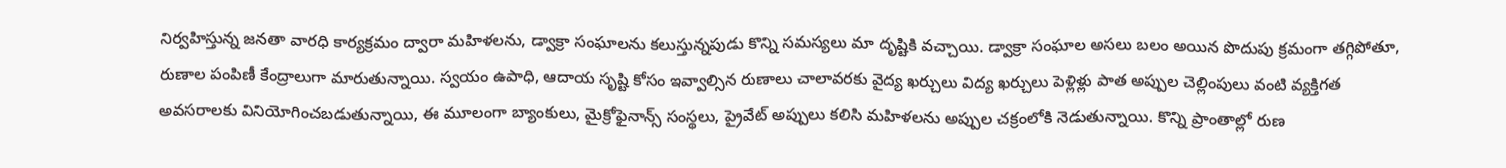నిర్వహిస్తున్న జనతా వారధి కార్యక్రమం ద్వారా మహిళలను, డ్వాక్రా సంఘాలను కలుస్తున్నపుడు కొన్ని సమస్యలు మా దృష్టికి వచ్చాయి. డ్వాక్రా సంఘాల అసలు బలం అయిన పొదుపు క్రమంగా తగ్గిపోతూ, రుణాల పంపిణీ కేంద్రాలుగా మారుతున్నాయి. స్వయం ఉపాధి, ఆదాయ సృష్టి కోసం ఇవ్వాల్సిన రుణాలు చాలావరకు వైద్య ఖర్చులు విద్య ఖర్చులు పెళ్లిళ్లు పాత అప్పుల చెల్లింపులు వంటి వ్యక్తిగత అవసరాలకు వినియోగించబడుతున్నాయి, ఈ మూలంగా బ్యాంకులు, మైక్రోఫైనాన్స్ సంస్థలు, ప్రైవేట్ అప్పులు కలిసి మహిళలను అప్పుల చక్రంలోకి నెడుతున్నాయి. కొన్ని ప్రాంతాల్లో రుణ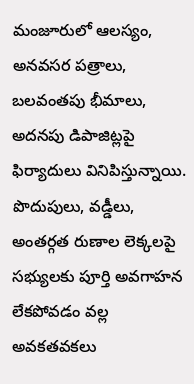మంజూరులో ఆలస్యం, అనవసర పత్రాలు, బలవంతపు భీమాలు, అదనపు డిపాజిట్లపై ఫిర్యాదులు వినిపిస్తున్నాయి. పొదుపులు, వడ్డీలు, అంతర్గత రుణాల లెక్కలపై సభ్యులకు పూర్తి అవగాహన లేకపోవడం వల్ల అవకతవకలు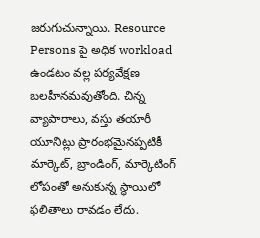జరుగుచున్నాయి. Resource Persons పై అధిక workload ఉండటం వల్ల పర్యవేక్షణ బలహీనమవుతోంది. చిన్న వ్యాపారాలు, వస్తు తయారీ యూనిట్లు ప్రారంభమైనప్పటికీ మార్కెట్, బ్రాండింగ్, మార్కెటింగ్ లోపంతో అనుకున్న స్థాయిలో ఫలితాలు రావడం లేదు.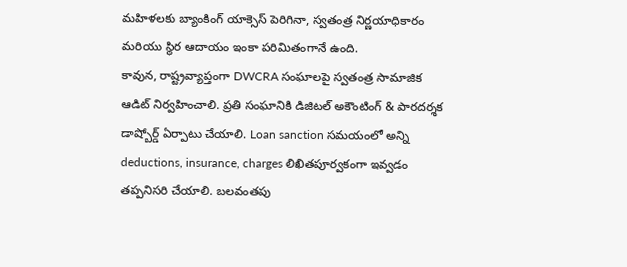మహిళలకు బ్యాంకింగ్ యాక్సెస్ పెరిగినా, స్వతంత్ర నిర్ణయాధికారం మరియు స్థిర ఆదాయం ఇంకా పరిమితంగానే ఉంది.
కావున, రాష్ట్రవ్యాప్తంగా DWCRA సంఘాలపై స్వతంత్ర సామాజిక ఆడిట్ నిర్వహించాలి. ప్రతి సంఘానికి డిజిటల్ అకౌంటింగ్ & పారదర్శక డాష్బోర్డ్ ఏర్పాటు చేయాలి. Loan sanction సమయంలో అన్ని deductions, insurance, charges లిఖితపూర్వకంగా ఇవ్వడం తప్పనిసరి చేయాలి. బలవంతపు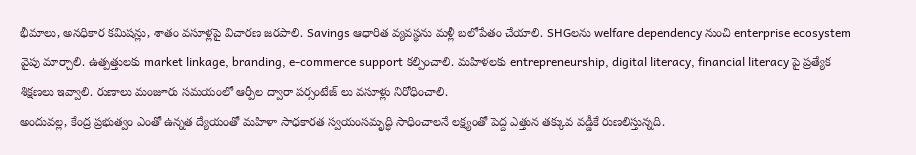భీమాలు, అనధికార కమిషన్లు, శాతం వసూళ్లపై విచారణ జరపాలి. Savings ఆధారిత వ్యవస్థను మళ్లీ బలోపేతం చేయాలి. SHGలను welfare dependency నుంచి enterprise ecosystem వైపు మార్చాలి. ఉత్పత్తులకు market linkage, branding, e-commerce support కల్పించాలి. మహిళలకు entrepreneurship, digital literacy, financial literacy పై ప్రత్యేక శిక్షణలు ఇవ్వాలి. రుణాలు మంజూరు సమయంలో ఆర్పీల ద్వారా పర్సంటేజ్ లు వసూళ్లు నిరోధించాలి.
అందువల్ల, కేంద్ర ప్రభుత్వం ఎంతో ఉన్నత ద్యేయంతో మహిళా సాధకారత స్వయంసమృద్ధి సాధించాలనే లక్ష్యంతో పెద్ద ఎత్తున తక్కువ వడ్డీకే రుణలిస్తున్నది.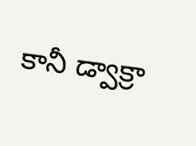కానీ డ్వాక్రా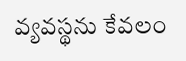వ్యవస్థను కేవలం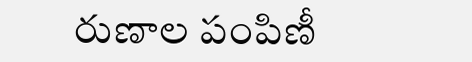రుణాల పంపిణీ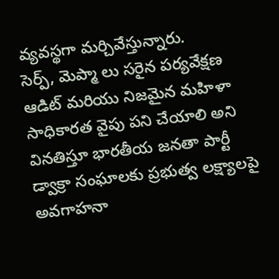వ్యవస్థగా మర్చివేస్తున్నారు.
సెర్ప్, మెప్మా లు సరైన పర్యవేక్షణ ఆడిట్ మరియు నిజమైన మహిళా సాధికారత వైపు పని చేయాలి అని వినతిస్తూ భారతీయ జనతా పార్టీ డ్వాక్రా సంఘాలకు ప్రభుత్వ లక్ష్యాలపై అవగాహనా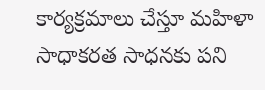కార్యక్రమాలు చేస్తూ మహిళా సాధాకరత సాధనకు పని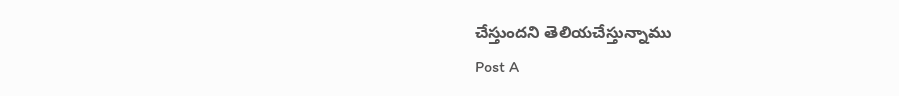చేస్తుందని తెలియచేస్తున్నాము
Post A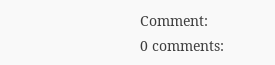Comment:
0 comments: